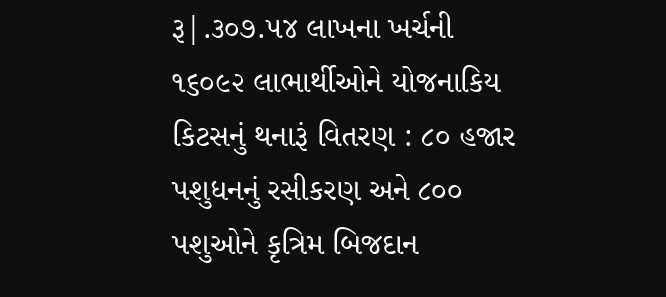રૂ|.૩૦૭.૫૪ લાખના ખર્ચની ૧૬૦૯૨ લાભાર્થીઓને યોજનાકિય કિટસનું થનારૂં વિતરણ : ૮૦ હજાર પશુધનનું રસીકરણ અને ૮૦૦ પશુઓને કૃત્રિમ બિજદાન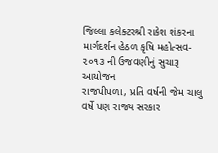જિલ્લા કલેક્ટરશ્રી રાકેશ શંકરના માર્ગદર્શન હેઠળ કૃષિ મહોત્સવ- ૨૦૧૩ ની ઉજવણીનું સુચારૂ આયોજન
રાજપીપળા, પ્રતિ વર્ષની જેમ ચાલુ વર્ષે પણ રાજ્ય સરકાર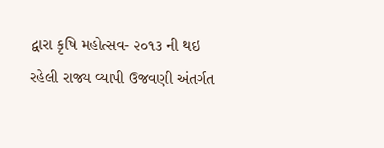દ્વારા કૃષિ મહોત્સવ- ૨૦૧૩ ની થઇ રહેલી રાજ્ય વ્યાપી ઉજવણી અંતર્ગત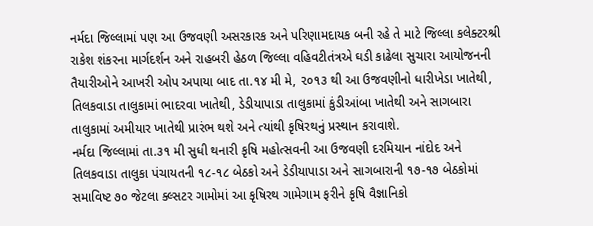નર્મદા જિલ્લામાં પણ આ ઉજવણી અસરકારક અને પરિણામદાયક બની રહે તે માટે જિલ્લા કલેક્ટરશ્રી રાકેશ શંકરના માર્ગદર્શન અને રાહબરી હેઠળ જિલ્લા વહિવટીતંત્રએ ઘડી કાઢેલા સુચારા આયોજનની તૈયારીઓને આખરી ઓપ અપાયા બાદ તા.૧૪ મી મે, ૨૦૧૩ થી આ ઉજવણીનો ધારીખેડા ખાતેથી, તિલકવાડા તાલુકામાં ભાદરવા ખાતેથી, ડેડીયાપાડા તાલુકામાં કુંડીઆંબા ખાતેથી અને સાગબારા તાલુકામાં અમીયાર ખાતેથી પ્રારંભ થશે અને ત્યાંથી કૃષિરથનું પ્રસ્થાન કરાવાશે.
નર્મદા જિલ્લામાં તા.૩૧ મી સુધી થનારી કૃષિ મહોત્સવની આ ઉજવણી દરમિયાન નાંદોદ અને તિલકવાડા તાલુકા પંચાયતની ૧૮-૧૮ બેઠકો અને ડેડીયાપાડા અને સાગબારાની ૧૭-૧૭ બેઠકોમાં સમાવિષ્ટ ૭૦ જેટલા ક્લ્સટર ગામોમાં આ કૃષિરથ ગામેગામ ફરીને કૃષિ વૈજ્ઞાનિકો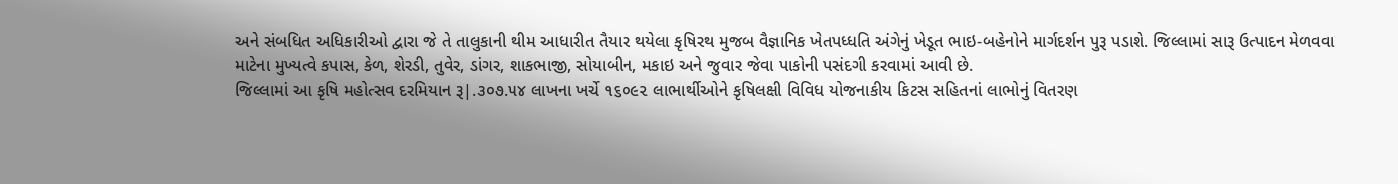અને સંબધિત અધિકારીઓ દ્વારા જે તે તાલુકાની થીમ આધારીત તૈયાર થયેલા કૃષિરથ મુજબ વૈજ્ઞાનિક ખેતપધ્ધતિ અંગેનું ખેડૂત ભાઇ-બહેનોને માર્ગદર્શન પુરૂ પડાશે. જિલ્લામાં સારૂ ઉત્પાદન મેળવવા માટેના મુખ્યત્વે કપાસ, કેળ, શેરડી, તુવેર, ડાંગર, શાકભાજી, સોયાબીન, મકાઇ અને જુવાર જેવા પાકોની પસંદગી કરવામાં આવી છે.
જિલ્લામાં આ કૃષિ મહોત્સવ દરમિયાન રૂ|.૩૦૭.૫૪ લાખના ખર્ચે ૧૬૦૯૨ લાભાર્થીઓને કૃષિલક્ષી વિવિધ યોજનાકીય કિટસ સહિતનાં લાભોનું વિતરણ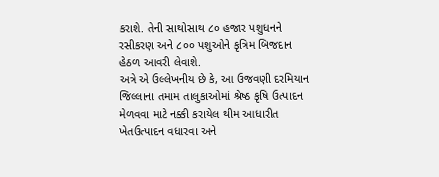કરાશે. તેની સાથોસાથ ૮૦ હજાર પશુધનને રસીકરણ અને ૮૦૦ પશુઓને કૃત્રિમ બિજદાન હેઠળ આવરી લેવાશે.
અત્રે એ ઉલ્લેખનીય છે કે, આ ઉજવણી દરમિયાન જિલ્લાના તમામ તાલુકાઓમાં શ્રેષ્ઠ કૃષિ ઉત્પાદન મેળવવા માટે નક્કી કરાયેલ થીમ આધારીત ખેતઉત્પાદન વધારવા અને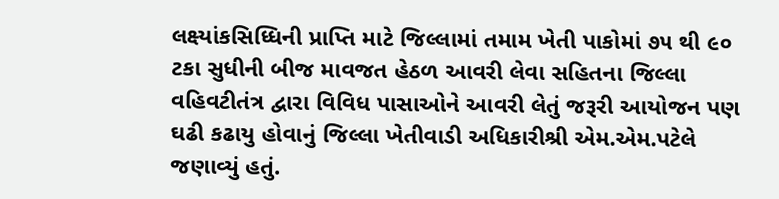લક્ષ્યાંકસિધ્ધિની પ્રાપ્તિ માટે જિલ્લામાં તમામ ખેતી પાકોમાં ૭૫ થી ૯૦ ટકા સુધીની બીજ માવજત હેઠળ આવરી લેવા સહિતના જિલ્લા વહિવટીતંત્ર દ્વારા વિવિધ પાસાઓને આવરી લેતું જરૂરી આયોજન પણ ઘઢી કઢાયુ હોવાનું જિલ્લા ખેતીવાડી અધિકારીશ્રી એમ.એમ.પટેલે જણાવ્યું હતું.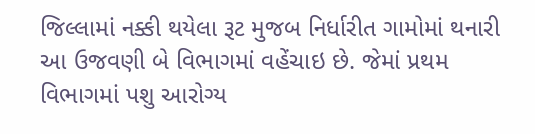જિલ્લામાં નક્કી થયેલા રૂટ મુજબ નિર્ધારીત ગામોમાં થનારી આ ઉજવણી બે વિભાગમાં વહેંચાઇ છે. જેમાં પ્રથમ વિભાગમાં પશુ આરોગ્ય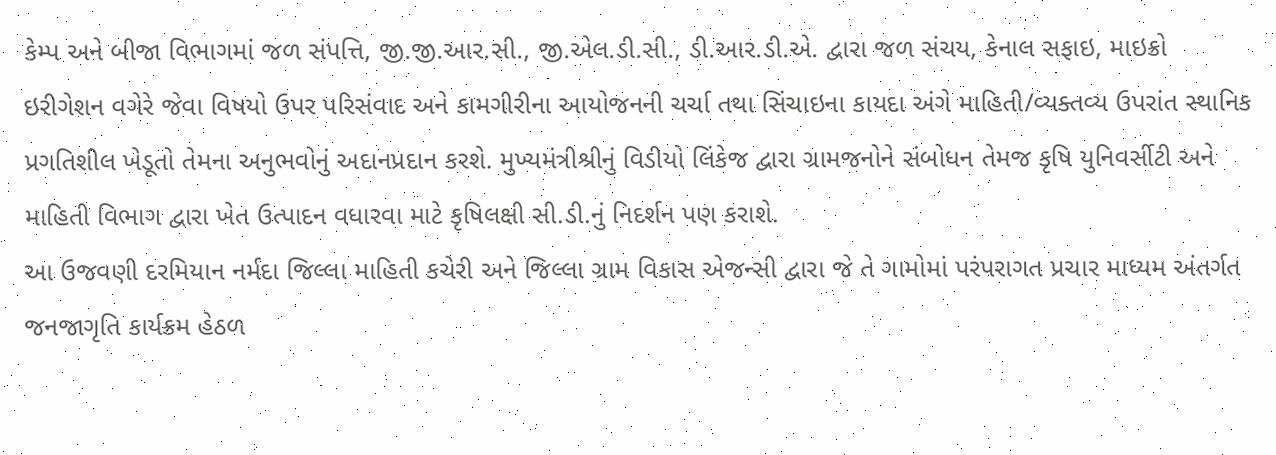કેમ્પ અને બીજા વિભાગમાં જળ સંપત્તિ, જી.જી.આર.સી., જી.એલ.ડી.સી., ડી.આર.ડી.એ. દ્વારા જળ સંચય, કેનાલ સફાઇ, માઇક્રો ઇરીગેશન વગેરે જેવા વિષયો ઉપર પરિસંવાદ અને કામગીરીના આયોજનની ચર્ચા તથા સિંચાઇના કાયદા અંગે માહિતી/વ્યક્તવ્ય ઉપરાંત સ્થાનિક પ્રગતિશીલ ખેડૂતો તેમના અનુભવોનું અદાનપ્રદાન કરશે. મુખ્યમંત્રીશ્રીનું વિડીયો લિંકેજ દ્વારા ગ્રામજનોને સંબોધન તેમજ કૃષિ યુનિવર્સીટી અને માહિતી વિભાગ દ્વારા ખેત ઉત્પાદન વધારવા માટે કૃષિલક્ષી સી.ડી.નું નિદર્શન પણ કરાશે.
આ ઉજવણી દરમિયાન નર્મદા જિલ્લા માહિતી કચેરી અને જિલ્લા ગ્રામ વિકાસ એજન્સી દ્વારા જે તે ગામોમાં પરંપરાગત પ્રચાર માધ્યમ અંતર્ગત જનજાગૃતિ કાર્યક્રમ હેઠળ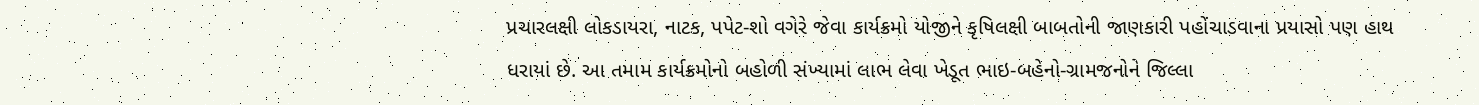પ્રચારલક્ષી લોકડાયરા, નાટક, પપેટ-શો વગેરે જેવા કાર્યક્રમો યોજીને કૃષિલક્ષી બાબતોની જાણકારી પહોંચાડવાના પ્રયાસો પણ હાથ ધરાયાં છે. આ તમામ કાર્યક્રમોનો બહોળી સંખ્યામાં લાભ લેવા ખેડૂત ભાઇ-બહેનો-ગ્રામજનોને જિલ્લા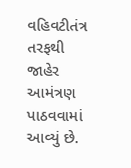વહિવટીતંત્ર તરફથી જાહેર આમંત્રણ પાઠવવામાં આવ્યું છે.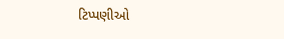ટિપ્પણીઓ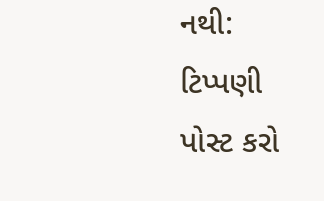નથી:
ટિપ્પણી પોસ્ટ કરો